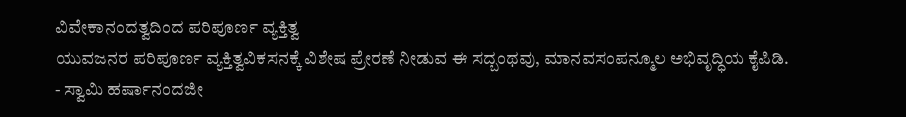ವಿವೇಕಾನಂದತ್ವದಿಂದ ಪರಿಪೂರ್ಣ ವ್ಯಕ್ತಿತ್ವ
ಯುವಜನರ ಪರಿಪೂರ್ಣ ವ್ಯಕ್ತಿತ್ವವಿಕಸನಕ್ಕೆ ವಿಶೇಷ ಪ್ರೇರಣೆ ನೀಡುವ ಈ ಸದ್ಬಂಥವು, ಮಾನವಸಂಪನ್ಮೂಲ ಅಭಿವೃದ್ಧಿಯ ಕೈಪಿಡಿ.
- ಸ್ವಾಮಿ ಹರ್ಷಾನಂದಜೀ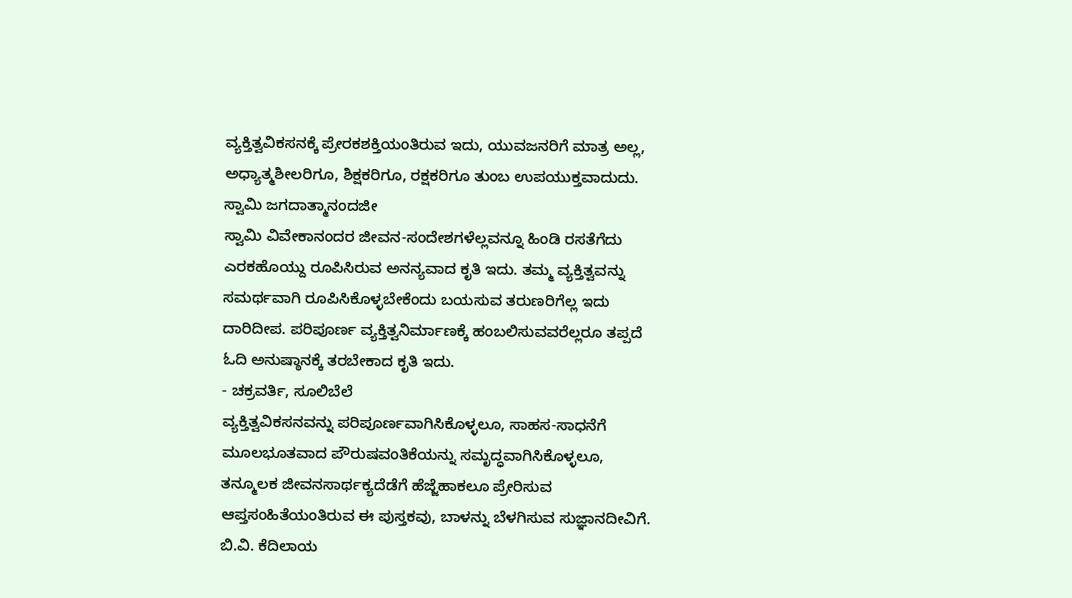ವ್ಯಕ್ತಿತ್ವವಿಕಸನಕ್ಕೆ ಪ್ರೇರಕಶಕ್ತಿಯಂತಿರುವ ಇದು, ಯುವಜನರಿಗೆ ಮಾತ್ರ ಅಲ್ಲ, ಅಧ್ಯಾತ್ಮಶೀಲರಿಗೂ, ಶಿಕ್ಷಕರಿಗೂ, ರಕ್ಷಕರಿಗೂ ತುಂಬ ಉಪಯುಕ್ತವಾದುದು.
ಸ್ವಾಮಿ ಜಗದಾತ್ಮಾನಂದಜೀ
ಸ್ವಾಮಿ ವಿವೇಕಾನಂದರ ಜೀವನ-ಸಂದೇಶಗಳೆಲ್ಲವನ್ನೂ ಹಿಂಡಿ ರಸತೆಗೆದು ಎರಕಹೊಯ್ದು ರೂಪಿಸಿರುವ ಅನನ್ಯವಾದ ಕೃತಿ ಇದು. ತಮ್ಮ ವ್ಯಕ್ತಿತ್ವವನ್ನು ಸಮರ್ಥವಾಗಿ ರೂಪಿಸಿಕೊಳ್ಳಬೇಕೆಂದು ಬಯಸುವ ತರುಣರಿಗೆಲ್ಲ ಇದು ದಾರಿದೀಪ. ಪರಿಪೂರ್ಣ ವ್ಯಕ್ತಿತ್ವನಿರ್ಮಾಣಕ್ಕೆ ಹಂಬಲಿಸುವವರೆಲ್ಲರೂ ತಪ್ಪದೆ ಓದಿ ಅನುಷ್ಠಾನಕ್ಕೆ ತರಬೇಕಾದ ಕೃತಿ ಇದು.
- ಚಕ್ರವರ್ತಿ, ಸೂಲಿಬೆಲೆ
ವ್ಯಕ್ತಿತ್ವವಿಕಸನವನ್ನು ಪರಿಪೂರ್ಣವಾಗಿಸಿಕೊಳ್ಳಲೂ, ಸಾಹಸ-ಸಾಧನೆಗೆ ಮೂಲಭೂತವಾದ ಪೌರುಷವಂತಿಕೆಯನ್ನು ಸಮೃದ್ಧವಾಗಿಸಿಕೊಳ್ಳಲೂ, ತನ್ಮೂಲಕ ಜೀವನಸಾರ್ಥಕ್ಯದೆಡೆಗೆ ಹೆಜ್ಜೆಹಾಕಲೂ ಪ್ರೇರಿಸುವ ಆಪ್ತಸಂಹಿತೆಯಂತಿರುವ ಈ ಪುಸ್ತಕವು, ಬಾಳನ್ನು ಬೆಳಗಿಸುವ ಸುಜ್ಞಾನದೀವಿಗೆ.
ಬಿ.ವಿ. ಕೆದಿಲಾಯ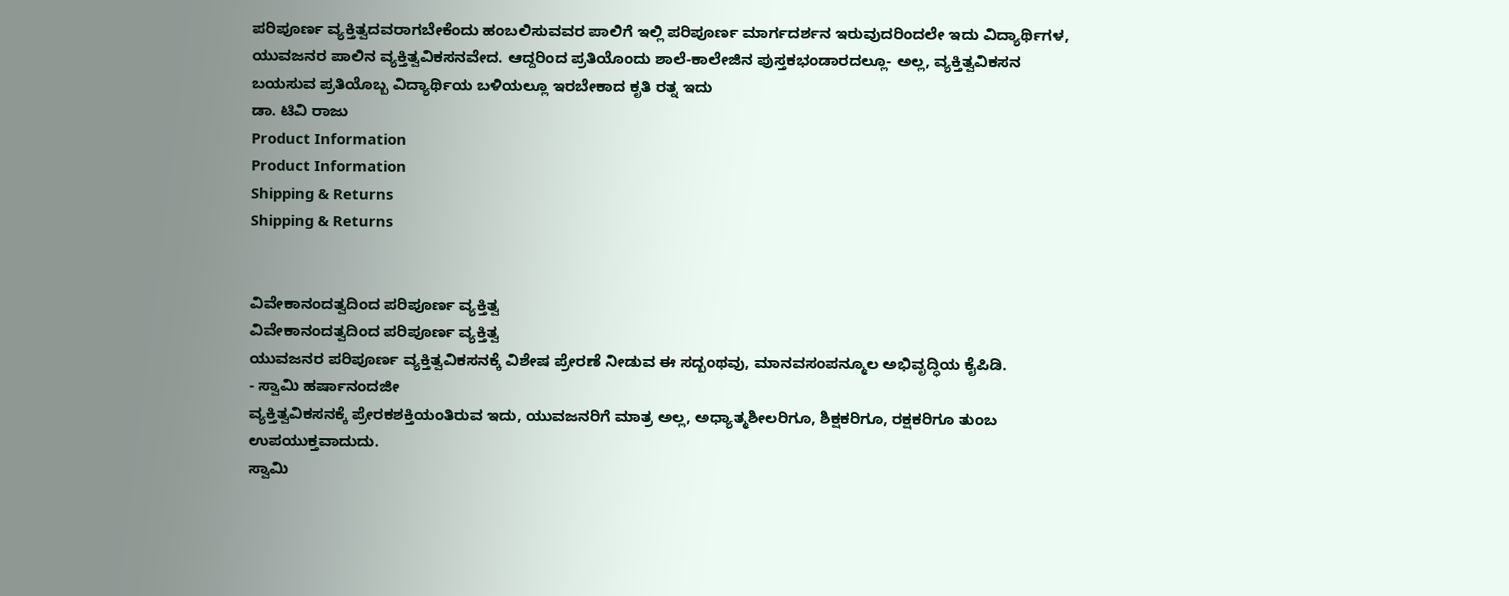ಪರಿಪೂರ್ಣ ವ್ಯಕ್ತಿತ್ವದವರಾಗಬೇಕೆಂದು ಹಂಬಲಿಸುವವರ ಪಾಲಿಗೆ ಇಲ್ಲಿ ಪರಿಪೂರ್ಣ ಮಾರ್ಗದರ್ಶನ ಇರುವುದರಿಂದಲೇ ಇದು ವಿದ್ಯಾರ್ಥಿಗಳ, ಯುವಜನರ ಪಾಲಿನ ವ್ಯಕ್ತಿತ್ವವಿಕಸನವೇದ. ಆದ್ದರಿಂದ ಪ್ರತಿಯೊಂದು ಶಾಲೆ-ಕಾಲೇಜಿನ ಪುಸ್ತಕಭಂಡಾರದಲ್ಲೂ- ಅಲ್ಲ, ವ್ಯಕ್ತಿತ್ವವಿಕಸನ ಬಯಸುವ ಪ್ರತಿಯೊಬ್ಬ ವಿದ್ಯಾರ್ಥಿಯ ಬಳಿಯಲ್ಲೂ ಇರಬೇಕಾದ ಕೃತಿ ರತ್ನ ಇದು
ಡಾ. ಟಿವಿ ರಾಜು
Product Information
Product Information
Shipping & Returns
Shipping & Returns


ವಿವೇಕಾನಂದತ್ವದಿಂದ ಪರಿಪೂರ್ಣ ವ್ಯಕ್ತಿತ್ವ
ವಿವೇಕಾನಂದತ್ವದಿಂದ ಪರಿಪೂರ್ಣ ವ್ಯಕ್ತಿತ್ವ
ಯುವಜನರ ಪರಿಪೂರ್ಣ ವ್ಯಕ್ತಿತ್ವವಿಕಸನಕ್ಕೆ ವಿಶೇಷ ಪ್ರೇರಣೆ ನೀಡುವ ಈ ಸದ್ಬಂಥವು, ಮಾನವಸಂಪನ್ಮೂಲ ಅಭಿವೃದ್ಧಿಯ ಕೈಪಿಡಿ.
- ಸ್ವಾಮಿ ಹರ್ಷಾನಂದಜೀ
ವ್ಯಕ್ತಿತ್ವವಿಕಸನಕ್ಕೆ ಪ್ರೇರಕಶಕ್ತಿಯಂತಿರುವ ಇದು, ಯುವಜನರಿಗೆ ಮಾತ್ರ ಅಲ್ಲ, ಅಧ್ಯಾತ್ಮಶೀಲರಿಗೂ, ಶಿಕ್ಷಕರಿಗೂ, ರಕ್ಷಕರಿಗೂ ತುಂಬ ಉಪಯುಕ್ತವಾದುದು.
ಸ್ವಾಮಿ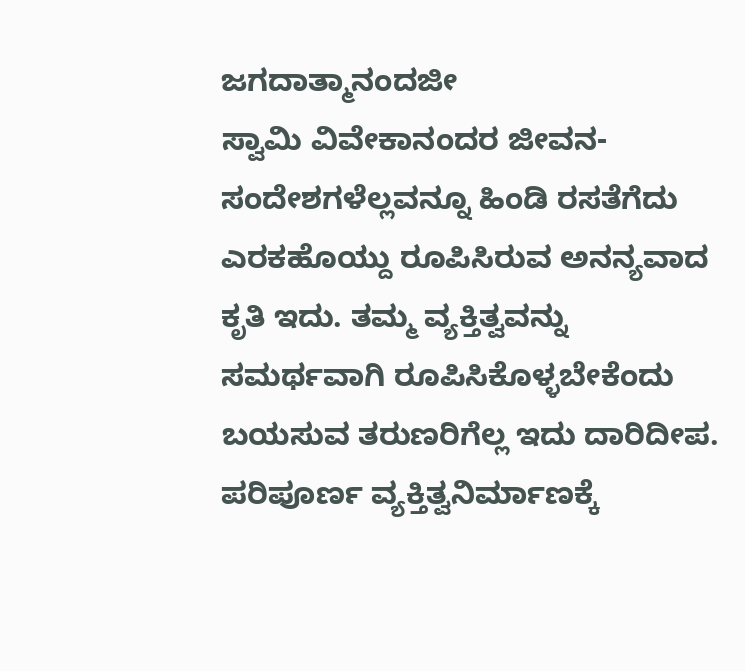ಜಗದಾತ್ಮಾನಂದಜೀ
ಸ್ವಾಮಿ ವಿವೇಕಾನಂದರ ಜೀವನ-ಸಂದೇಶಗಳೆಲ್ಲವನ್ನೂ ಹಿಂಡಿ ರಸತೆಗೆದು ಎರಕಹೊಯ್ದು ರೂಪಿಸಿರುವ ಅನನ್ಯವಾದ ಕೃತಿ ಇದು. ತಮ್ಮ ವ್ಯಕ್ತಿತ್ವವನ್ನು ಸಮರ್ಥವಾಗಿ ರೂಪಿಸಿಕೊಳ್ಳಬೇಕೆಂದು ಬಯಸುವ ತರುಣರಿಗೆಲ್ಲ ಇದು ದಾರಿದೀಪ. ಪರಿಪೂರ್ಣ ವ್ಯಕ್ತಿತ್ವನಿರ್ಮಾಣಕ್ಕೆ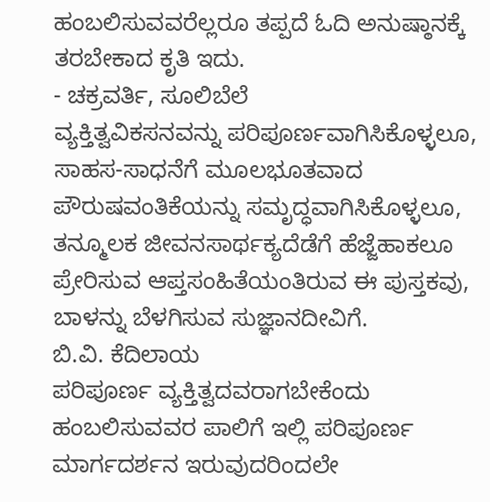ಹಂಬಲಿಸುವವರೆಲ್ಲರೂ ತಪ್ಪದೆ ಓದಿ ಅನುಷ್ಠಾನಕ್ಕೆ ತರಬೇಕಾದ ಕೃತಿ ಇದು.
- ಚಕ್ರವರ್ತಿ, ಸೂಲಿಬೆಲೆ
ವ್ಯಕ್ತಿತ್ವವಿಕಸನವನ್ನು ಪರಿಪೂರ್ಣವಾಗಿಸಿಕೊಳ್ಳಲೂ, ಸಾಹಸ-ಸಾಧನೆಗೆ ಮೂಲಭೂತವಾದ ಪೌರುಷವಂತಿಕೆಯನ್ನು ಸಮೃದ್ಧವಾಗಿಸಿಕೊಳ್ಳಲೂ, ತನ್ಮೂಲಕ ಜೀವನಸಾರ್ಥಕ್ಯದೆಡೆಗೆ ಹೆಜ್ಜೆಹಾಕಲೂ ಪ್ರೇರಿಸುವ ಆಪ್ತಸಂಹಿತೆಯಂತಿರುವ ಈ ಪುಸ್ತಕವು, ಬಾಳನ್ನು ಬೆಳಗಿಸುವ ಸುಜ್ಞಾನದೀವಿಗೆ.
ಬಿ.ವಿ. ಕೆದಿಲಾಯ
ಪರಿಪೂರ್ಣ ವ್ಯಕ್ತಿತ್ವದವರಾಗಬೇಕೆಂದು ಹಂಬಲಿಸುವವರ ಪಾಲಿಗೆ ಇಲ್ಲಿ ಪರಿಪೂರ್ಣ ಮಾರ್ಗದರ್ಶನ ಇರುವುದರಿಂದಲೇ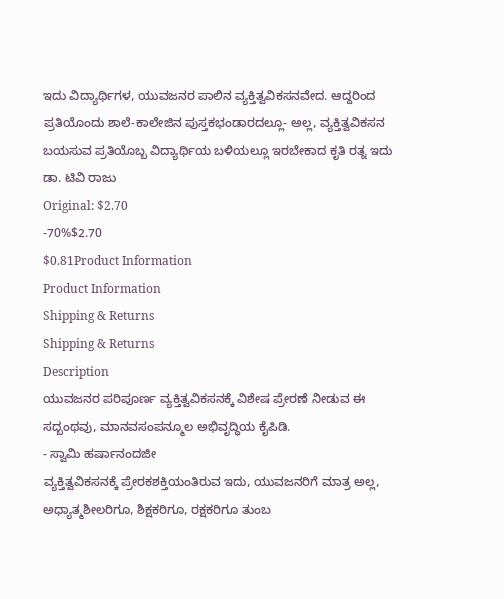ಇದು ವಿದ್ಯಾರ್ಥಿಗಳ, ಯುವಜನರ ಪಾಲಿನ ವ್ಯಕ್ತಿತ್ವವಿಕಸನವೇದ. ಆದ್ದರಿಂದ ಪ್ರತಿಯೊಂದು ಶಾಲೆ-ಕಾಲೇಜಿನ ಪುಸ್ತಕಭಂಡಾರದಲ್ಲೂ- ಅಲ್ಲ, ವ್ಯಕ್ತಿತ್ವವಿಕಸನ ಬಯಸುವ ಪ್ರತಿಯೊಬ್ಬ ವಿದ್ಯಾರ್ಥಿಯ ಬಳಿಯಲ್ಲೂ ಇರಬೇಕಾದ ಕೃತಿ ರತ್ನ ಇದು
ಡಾ. ಟಿವಿ ರಾಜು
Original: $2.70
-70%$2.70
$0.81Product Information
Product Information
Shipping & Returns
Shipping & Returns
Description
ಯುವಜನರ ಪರಿಪೂರ್ಣ ವ್ಯಕ್ತಿತ್ವವಿಕಸನಕ್ಕೆ ವಿಶೇಷ ಪ್ರೇರಣೆ ನೀಡುವ ಈ ಸದ್ಬಂಥವು, ಮಾನವಸಂಪನ್ಮೂಲ ಅಭಿವೃದ್ಧಿಯ ಕೈಪಿಡಿ.
- ಸ್ವಾಮಿ ಹರ್ಷಾನಂದಜೀ
ವ್ಯಕ್ತಿತ್ವವಿಕಸನಕ್ಕೆ ಪ್ರೇರಕಶಕ್ತಿಯಂತಿರುವ ಇದು, ಯುವಜನರಿಗೆ ಮಾತ್ರ ಅಲ್ಲ, ಅಧ್ಯಾತ್ಮಶೀಲರಿಗೂ, ಶಿಕ್ಷಕರಿಗೂ, ರಕ್ಷಕರಿಗೂ ತುಂಬ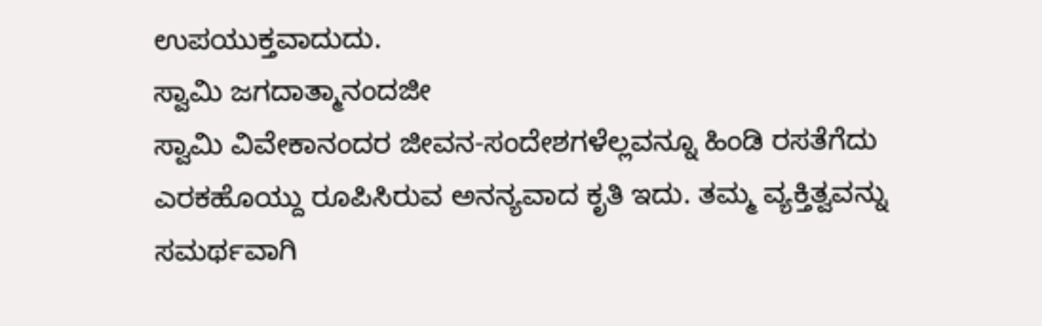ಉಪಯುಕ್ತವಾದುದು.
ಸ್ವಾಮಿ ಜಗದಾತ್ಮಾನಂದಜೀ
ಸ್ವಾಮಿ ವಿವೇಕಾನಂದರ ಜೀವನ-ಸಂದೇಶಗಳೆಲ್ಲವನ್ನೂ ಹಿಂಡಿ ರಸತೆಗೆದು ಎರಕಹೊಯ್ದು ರೂಪಿಸಿರುವ ಅನನ್ಯವಾದ ಕೃತಿ ಇದು. ತಮ್ಮ ವ್ಯಕ್ತಿತ್ವವನ್ನು ಸಮರ್ಥವಾಗಿ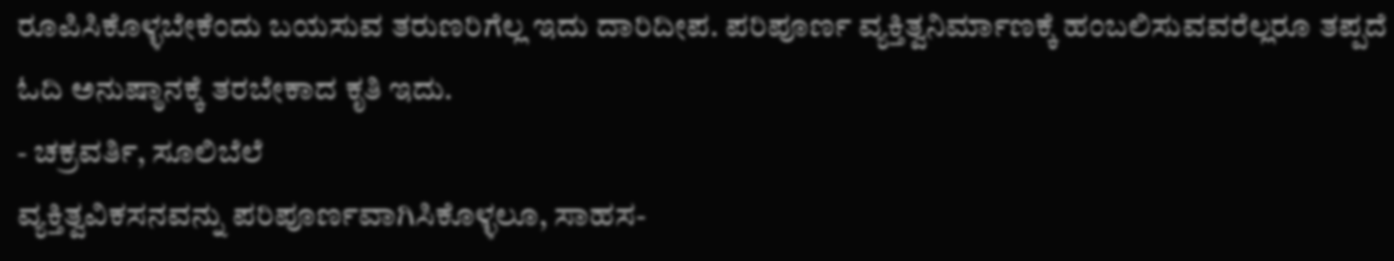ರೂಪಿಸಿಕೊಳ್ಳಬೇಕೆಂದು ಬಯಸುವ ತರುಣರಿಗೆಲ್ಲ ಇದು ದಾರಿದೀಪ. ಪರಿಪೂರ್ಣ ವ್ಯಕ್ತಿತ್ವನಿರ್ಮಾಣಕ್ಕೆ ಹಂಬಲಿಸುವವರೆಲ್ಲರೂ ತಪ್ಪದೆ ಓದಿ ಅನುಷ್ಠಾನಕ್ಕೆ ತರಬೇಕಾದ ಕೃತಿ ಇದು.
- ಚಕ್ರವರ್ತಿ, ಸೂಲಿಬೆಲೆ
ವ್ಯಕ್ತಿತ್ವವಿಕಸನವನ್ನು ಪರಿಪೂರ್ಣವಾಗಿಸಿಕೊಳ್ಳಲೂ, ಸಾಹಸ-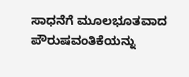ಸಾಧನೆಗೆ ಮೂಲಭೂತವಾದ ಪೌರುಷವಂತಿಕೆಯನ್ನು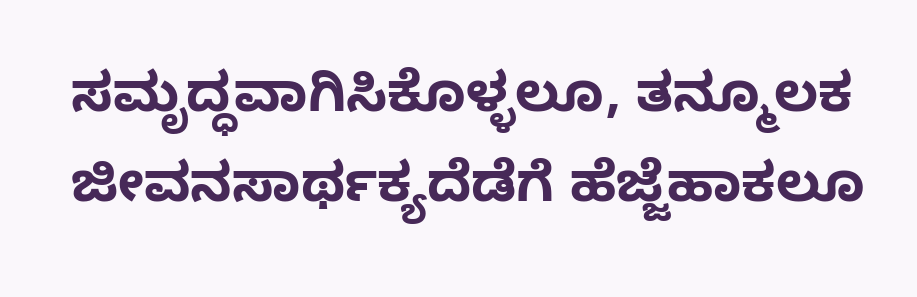ಸಮೃದ್ಧವಾಗಿಸಿಕೊಳ್ಳಲೂ, ತನ್ಮೂಲಕ ಜೀವನಸಾರ್ಥಕ್ಯದೆಡೆಗೆ ಹೆಜ್ಜೆಹಾಕಲೂ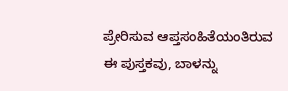ಪ್ರೇರಿಸುವ ಆಪ್ತಸಂಹಿತೆಯಂತಿರುವ ಈ ಪುಸ್ತಕವು, ಬಾಳನ್ನು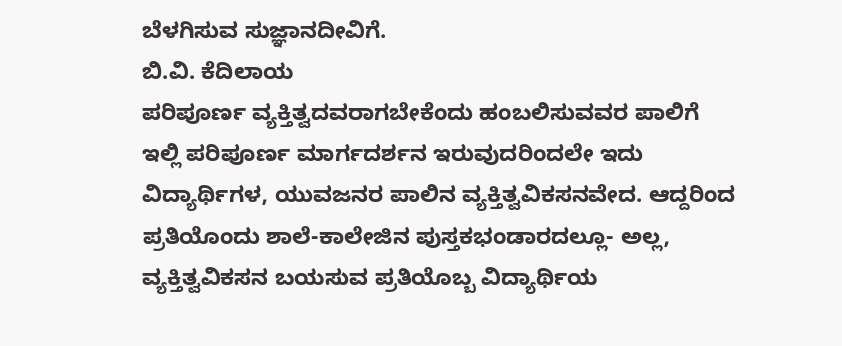ಬೆಳಗಿಸುವ ಸುಜ್ಞಾನದೀವಿಗೆ.
ಬಿ.ವಿ. ಕೆದಿಲಾಯ
ಪರಿಪೂರ್ಣ ವ್ಯಕ್ತಿತ್ವದವರಾಗಬೇಕೆಂದು ಹಂಬಲಿಸುವವರ ಪಾಲಿಗೆ ಇಲ್ಲಿ ಪರಿಪೂರ್ಣ ಮಾರ್ಗದರ್ಶನ ಇರುವುದರಿಂದಲೇ ಇದು ವಿದ್ಯಾರ್ಥಿಗಳ, ಯುವಜನರ ಪಾಲಿನ ವ್ಯಕ್ತಿತ್ವವಿಕಸನವೇದ. ಆದ್ದರಿಂದ ಪ್ರತಿಯೊಂದು ಶಾಲೆ-ಕಾಲೇಜಿನ ಪುಸ್ತಕಭಂಡಾರದಲ್ಲೂ- ಅಲ್ಲ, ವ್ಯಕ್ತಿತ್ವವಿಕಸನ ಬಯಸುವ ಪ್ರತಿಯೊಬ್ಬ ವಿದ್ಯಾರ್ಥಿಯ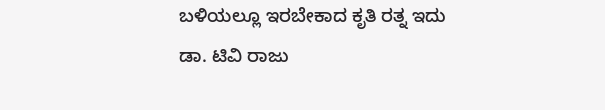ಬಳಿಯಲ್ಲೂ ಇರಬೇಕಾದ ಕೃತಿ ರತ್ನ ಇದು
ಡಾ. ಟಿವಿ ರಾಜು